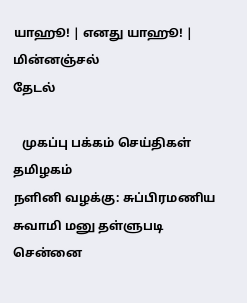யாஹூ! | எனது யாஹூ! | மின்னஞ்சல்
தேடல்

   முகப்பு பக்கம் செய்திகள் தமிழகம்
ந‌ளி‌னி வழ‌க்கு: சு‌ப்‌பிரம‌ணிய சுவா‌மி‌ மனு த‌ள்ளுபடி
சென்னை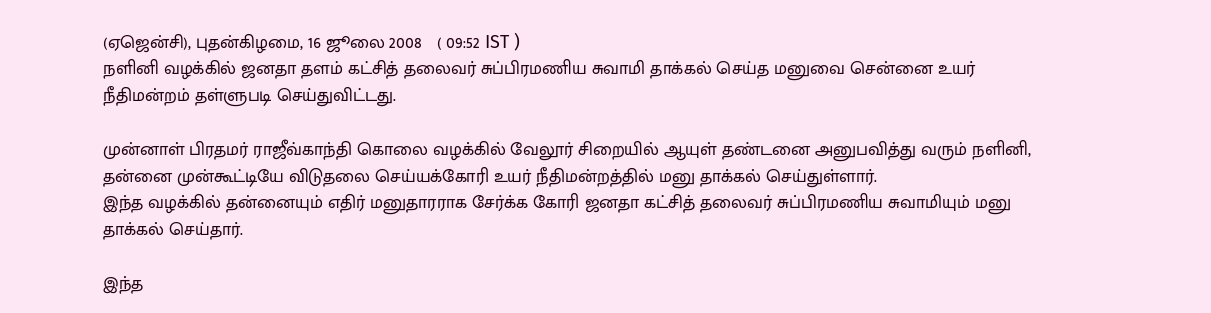(ஏஜென்சி), புதன்கிழமை, 16 ஜூலை 2008   ( 09:52 IST )
நளினி வழக்கில் ஜனதா தளம் கட்சித் தலைவர் சுப்பிரமணிய சுவாமி தாக்கல் செய்த மனுவை சென்னை உயர் நீதிமன்றம் தள்ளுபடி செய்துவிட்டது.

மு‌ன்னா‌ள் ‌பிரத‌ம‌ர் ரா‌‌ஜீ‌வ்கா‌ந்‌தி கொலை வழக்கில் வேலூர் ‌சிறை‌யி‌ல் ஆயு‌ள் த‌ண்டனை அனுப‌வி‌த்து வரு‌ம் ந‌‌ளி‌‌னி, தன்னை முன்கூட்டியே விடுதலை செய்யக்கோரி உயர் நீதிமன்றத்தில் மனு தாக்கல் செய்துள்ளார்.
இ‌ந்த வழ‌க்‌கி‌ல் த‌ன்னையு‌ம் எ‌தி‌ர் மனுதாரராக சே‌ர்‌க்க கோரி ஜனதா க‌ட்‌சி‌த் தலைவ‌ர் சு‌ப்‌பிரம‌ணிய சுவா‌மியும் மனு தாக்கல் செய்தார்.

இந்த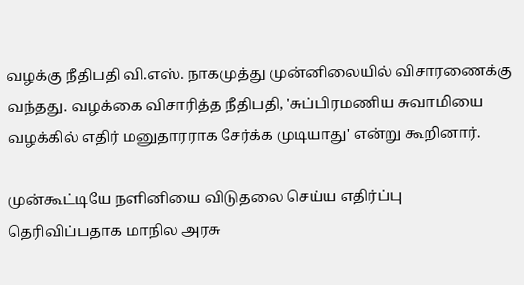வழக்கு நீ‌திப‌தி ‌வி.எ‌ஸ். நாகமு‌த்‌து மு‌ன்‌னிலை‌யி‌ல் விசாரணை‌க்கு வ‌ந்தது. வழ‌க்கை ‌விசா‌ரி‌த்த ‌நீ‌திப‌தி, 'சு‌ப்‌பிரம‌ணிய சுவா‌மி‌யை வழ‌க்‌கில் எதிர் மனுதாரராக சே‌ர்‌க்க முடியாது' எ‌ன்று கூறினார்.

முன்கூட்டியே ந‌‌ளி‌னியை ‌‌விடுதலை செ‌ய்ய எ‌தி‌ர்‌ப்பு தெ‌ரி‌வி‌‌ப்பதாக மா‌நில அரசு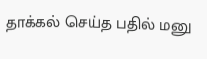தா‌க்க‌ல் செ‌ய்த ப‌தி‌ல் மனு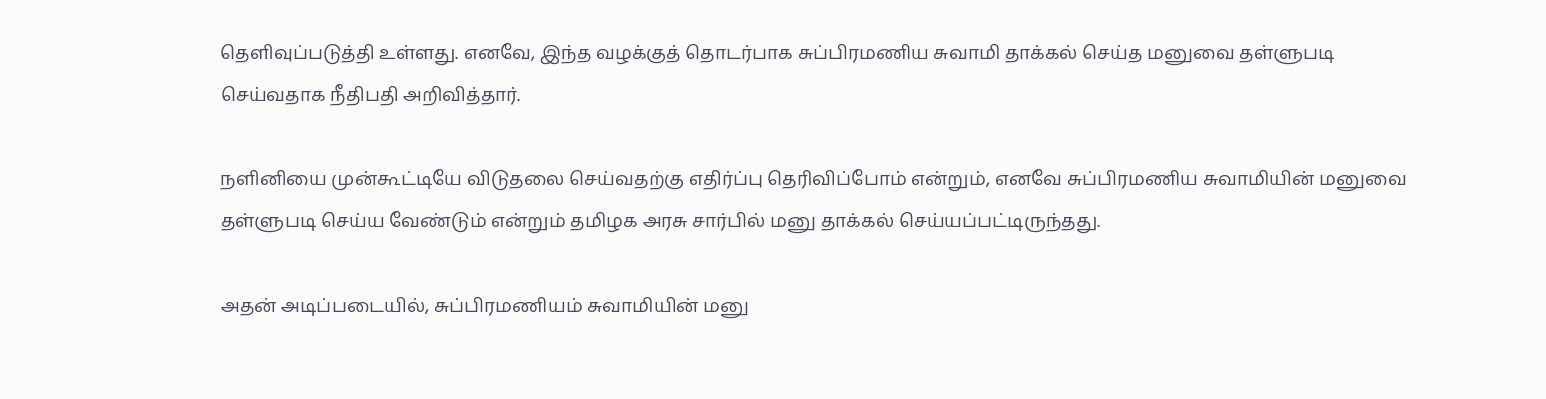தெ‌ளிவு‌ப்படு‌த்‌தி உ‌ள்ளது. எனவே, இ‌ந்த வழ‌க்கு‌த் தொட‌ர்பாக சு‌ப்‌பிரம‌ணிய சுவா‌மி தா‌க்க‌ல் செ‌‌ய்த மனுவை த‌ள்ளுபடி செ‌ய்வதாக ‌‌நீ‌திப‌தி அ‌றி‌வி‌த்தா‌ர்.

நளினியை முன்கூட்டியே விடுதலை செய்வதற்கு எதிர்ப்பு தெரிவிப்போம் என்றும், எனவே சுப்பிரமணிய சுவாமியின் மனுவை தள்ளுபடி செய்ய வேண்டும் என்றும் தமிழக அரசு சார்பில் மனு தாக்கல் செய்யப்பட்டிருந்தது.

அதன் அடிப்படையில், சுப்பிரமணியம் சுவாமியின் மனு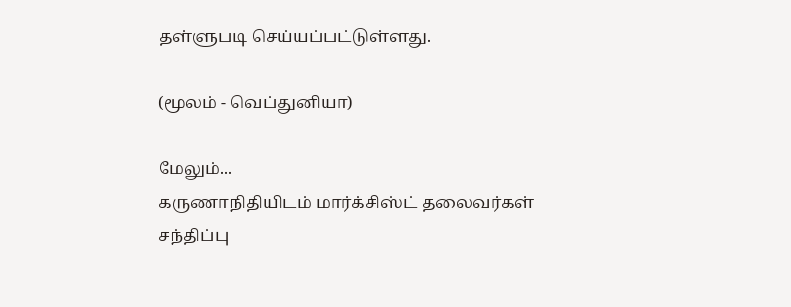தள்ளுபடி செய்யப்பட்டுள்ளது.

(மூலம் - வெப்துனியா)

மேலும்...
கருணாநிதியிடம் மார்க்சிஸ்ட் தலைவர்கள் சந்திப்பு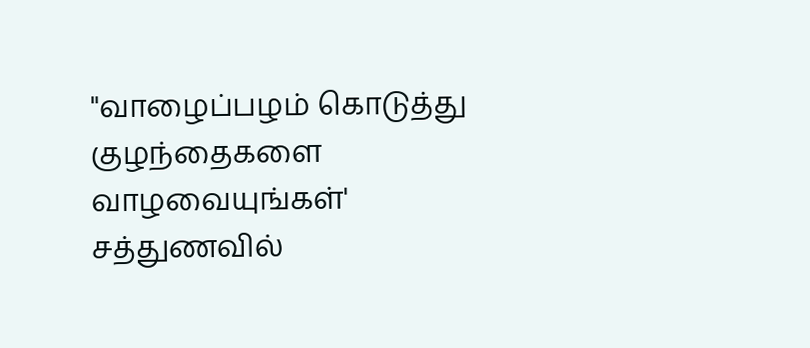"வாழைப்பழம் கொடுத்து குழந்தைகளை வாழவையுங்கள்'
சத்துணவில்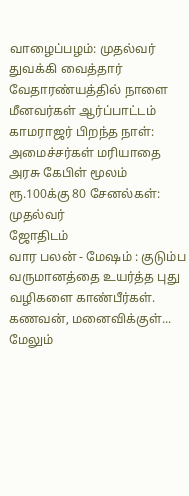வாழைப்பழம்: முதல்வர் துவக்கி வைத்தார்
வேதாரண்யத்தில் ‌நாளை மீனவ‌ர்க‌ள் ஆர்ப்பாட்டம்
காமராஜ‌ர் ‌‌பிற‌‌ந்த நா‌ள்: அமை‌ச்ச‌ர்க‌ள் ம‌ரியாதை
அரசு கேபிள் மூலம் ரூ.100க்கு 80 சேன‌ல்க‌ள்: முதல்வர்
ஜோதிடம்
வார பலன் - மேஷம் : குடும்ப வருமானத்தை உயர்த்த புது வழிகளை காண்பீர்கள். கணவன், மனைவிக்குள்...
மேலும்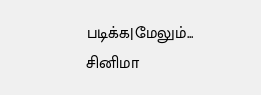படிக்க|மேலும்...
சினிமா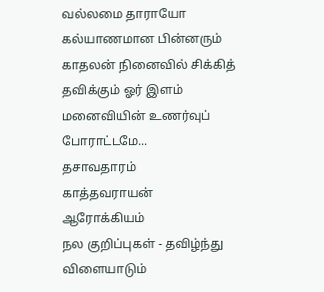வல்லமை தாராயோ
கல்யாணமான பின்னரும் காதலன் நினைவில் சிக்கித் தவிக்கும் ஓர் இளம் மனைவியின் உணர்வுப் போராட்டமே...
தசாவதாரம்
காத்தவராயன்
ஆரோக்கியம்
நல குறிப்புகள் - தவிழ்ந்து விளையாடும்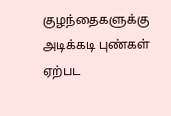குழந்தைகளுக்கு அடிக்கடி புண்கள் ஏற்பட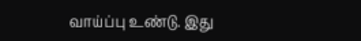வாய்ப்பு உண்டு. இது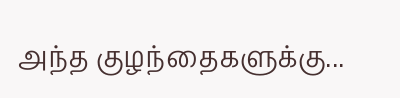அந்த குழந்தைகளுக்கு...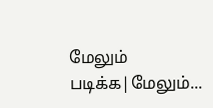மேலும் படிக்க|மேலும்...